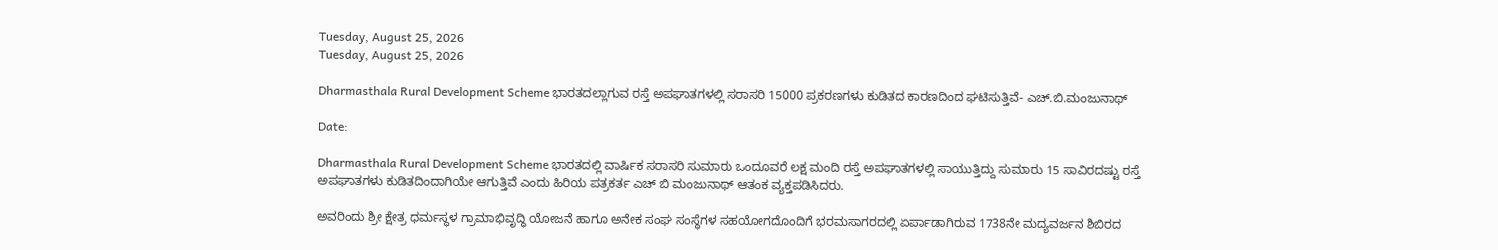Tuesday, August 25, 2026
Tuesday, August 25, 2026

Dharmasthala Rural Development Scheme ಭಾರತದಲ್ಲಾಗುವ ರಸ್ತೆ ಅಪಘಾತಗಳಲ್ಲಿ ಸರಾಸರಿ 15000 ಪ್ರಕರಣಗಳು ಕುಡಿತದ ಕಾರಣದಿಂದ ಘಟಿಸುತ್ತಿವೆ- ಎಚ್.ಬಿ.ಮಂಜುನಾಥ್

Date:

Dharmasthala Rural Development Scheme ಭಾರತದಲ್ಲಿ ವಾರ್ಷಿಕ ಸರಾಸರಿ ಸುಮಾರು ಒಂದೂವರೆ ಲಕ್ಷ ಮಂದಿ ರಸ್ತೆ ಅಪಘಾತಗಳಲ್ಲಿ ಸಾಯುತ್ತಿದ್ದು ಸುಮಾರು 15 ಸಾವಿರದಷ್ಟು ರಸ್ತೆ ಅಪಘಾತಗಳು ಕುಡಿತದಿಂದಾಗಿಯೇ ಆಗುತ್ತಿವೆ ಎಂದು ಹಿರಿಯ ಪತ್ರಕರ್ತ ಎಚ್ ಬಿ ಮಂಜುನಾಥ್ ಆತಂಕ ವ್ಯಕ್ತಪಡಿಸಿದರು.

ಅವರಿಂದು ಶ್ರೀ ಕ್ಷೇತ್ರ ಧರ್ಮಸ್ಥಳ ಗ್ರಾಮಾಭಿವೃದ್ಧಿ ಯೋಜನೆ ಹಾಗೂ ಅನೇಕ ಸಂಘ ಸಂಸ್ಥೆಗಳ ಸಹಯೋಗದೊಂದಿಗೆ ಭರಮಸಾಗರದಲ್ಲಿ ಏರ್ಪಾಡಾಗಿರುವ 1738ನೇ ಮದ್ಯವರ್ಜನ ಶಿಬಿರದ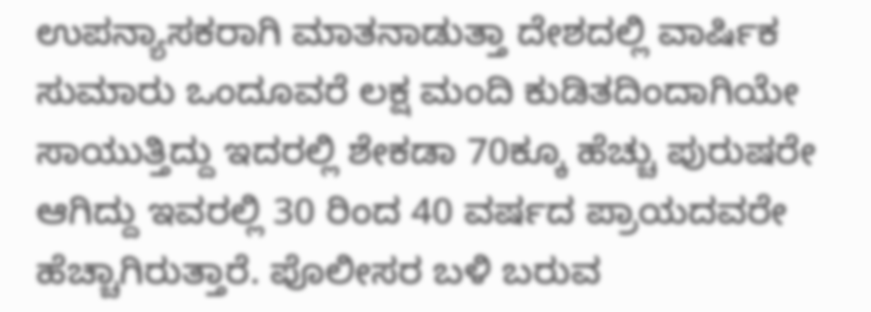ಉಪನ್ಯಾಸಕರಾಗಿ ಮಾತನಾಡುತ್ತಾ ದೇಶದಲ್ಲಿ ವಾರ್ಷಿಕ ಸುಮಾರು ಒಂದೂವರೆ ಲಕ್ಷ ಮಂದಿ ಕುಡಿತದಿಂದಾಗಿಯೇ ಸಾಯುತ್ತಿದ್ದು ಇದರಲ್ಲಿ ಶೇಕಡಾ 70ಕ್ಕೂ ಹೆಚ್ಚು ಪುರುಷರೇ ಆಗಿದ್ದು ಇವರಲ್ಲಿ 30 ರಿಂದ 40 ವರ್ಷದ ಪ್ರಾಯದವರೇ ಹೆಚ್ಚಾಗಿರುತ್ತಾರೆ. ಪೊಲೀಸರ ಬಳಿ ಬರುವ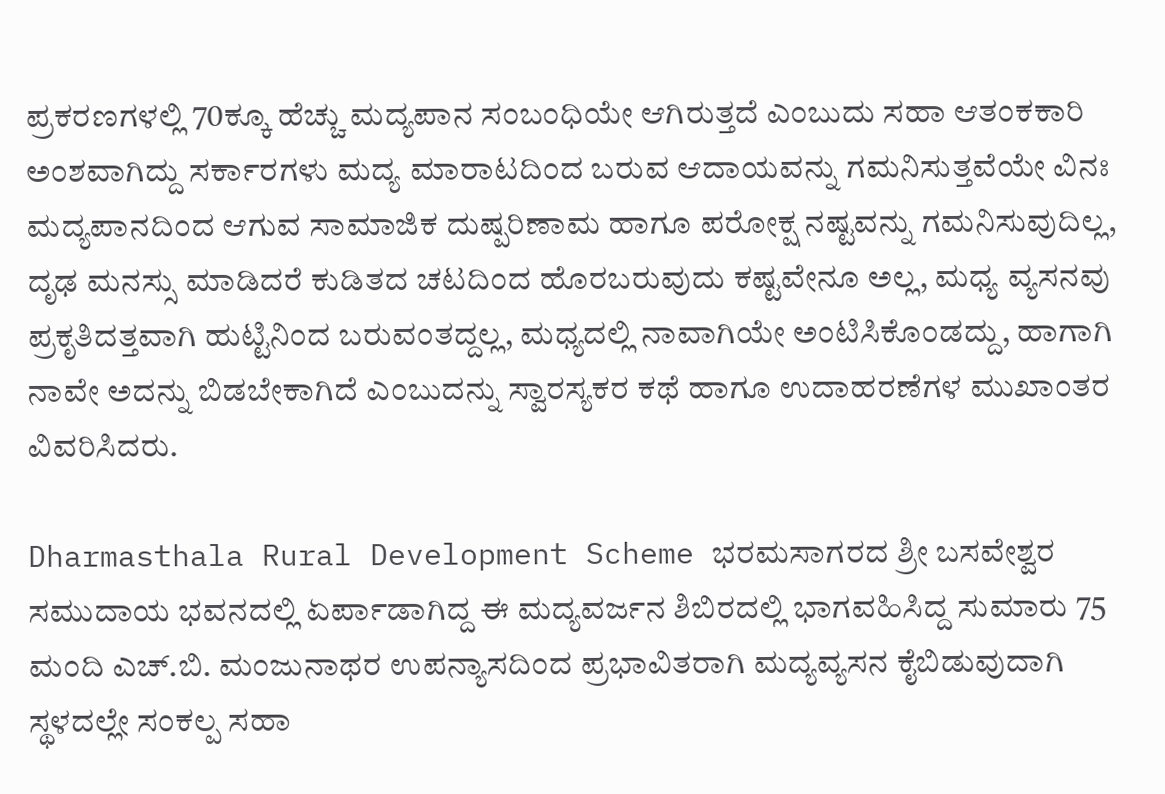ಪ್ರಕರಣಗಳಲ್ಲಿ 70ಕ್ಕೂ ಹೆಚ್ಚು ಮದ್ಯಪಾನ ಸಂಬಂಧಿಯೇ ಆಗಿರುತ್ತದೆ ಎಂಬುದು ಸಹಾ ಆತಂಕಕಾರಿ ಅಂಶವಾಗಿದ್ದು ಸರ್ಕಾರಗಳು ಮದ್ಯ ಮಾರಾಟದಿಂದ ಬರುವ ಆದಾಯವನ್ನು ಗಮನಿಸುತ್ತವೆಯೇ ವಿನಃ ಮದ್ಯಪಾನದಿಂದ ಆಗುವ ಸಾಮಾಜಿಕ ದುಷ್ಪರಿಣಾಮ ಹಾಗೂ ಪರೋಕ್ಷ ನಷ್ಟವನ್ನು ಗಮನಿಸುವುದಿಲ್ಲ, ದೃಢ ಮನಸ್ಸು ಮಾಡಿದರೆ ಕುಡಿತದ ಚಟದಿಂದ ಹೊರಬರುವುದು ಕಷ್ಟವೇನೂ ಅಲ್ಲ, ಮಧ್ಯ ವ್ಯಸನವು ಪ್ರಕೃತಿದತ್ತವಾಗಿ ಹುಟ್ಟಿನಿಂದ ಬರುವಂತದ್ದಲ್ಲ, ಮಧ್ಯದಲ್ಲಿ ನಾವಾಗಿಯೇ ಅಂಟಿಸಿಕೊಂಡದ್ದು, ಹಾಗಾಗಿ ನಾವೇ ಅದನ್ನು ಬಿಡಬೇಕಾಗಿದೆ ಎಂಬುದನ್ನು ಸ್ವಾರಸ್ಯಕರ ಕಥೆ ಹಾಗೂ ಉದಾಹರಣೆಗಳ ಮುಖಾಂತರ ವಿವರಿಸಿದರು.

Dharmasthala Rural Development Scheme ಭರಮಸಾಗರದ ಶ್ರೀ ಬಸವೇಶ್ವರ ಸಮುದಾಯ ಭವನದಲ್ಲಿ ಏರ್ಪಾಡಾಗಿದ್ದ ಈ ಮದ್ಯವರ್ಜನ ಶಿಬಿರದಲ್ಲಿ ಭಾಗವಹಿಸಿದ್ದ ಸುಮಾರು 75 ಮಂದಿ ಎಚ್.ಬಿ. ಮಂಜುನಾಥರ ಉಪನ್ಯಾಸದಿಂದ ಪ್ರಭಾವಿತರಾಗಿ ಮದ್ಯವ್ಯಸನ ಕೈಬಿಡುವುದಾಗಿ ಸ್ಥಳದಲ್ಲೇ ಸಂಕಲ್ಪ ಸಹಾ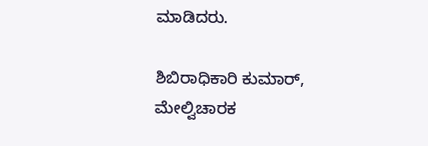ಮಾಡಿದರು.

ಶಿಬಿರಾಧಿಕಾರಿ ಕುಮಾರ್, ಮೇಲ್ವಿಚಾರಕ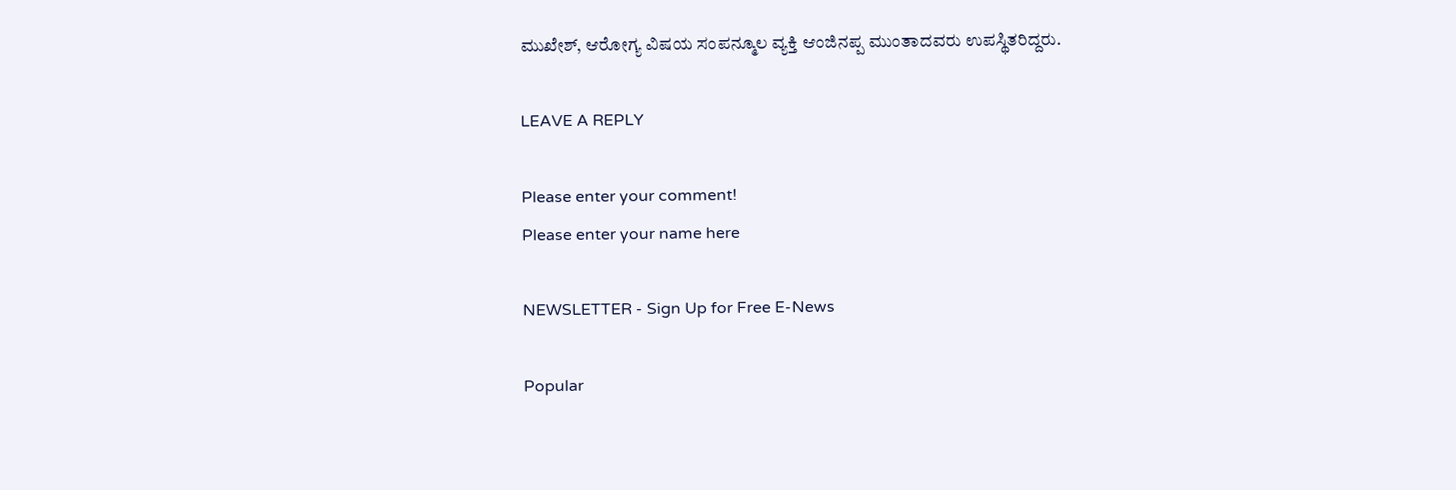ಮುಖೇಶ್, ಆರೋಗ್ಯ ವಿಷಯ ಸಂಪನ್ಮೂಲ ವ್ಯಕ್ತಿ ಆಂಜಿನಪ್ಪ ಮುಂತಾದವರು ಉಪಸ್ಥಿತರಿದ್ದರು.

LEAVE A REPLY

Please enter your comment!
Please enter your name here

NEWSLETTER - Sign Up for Free E-News

Popular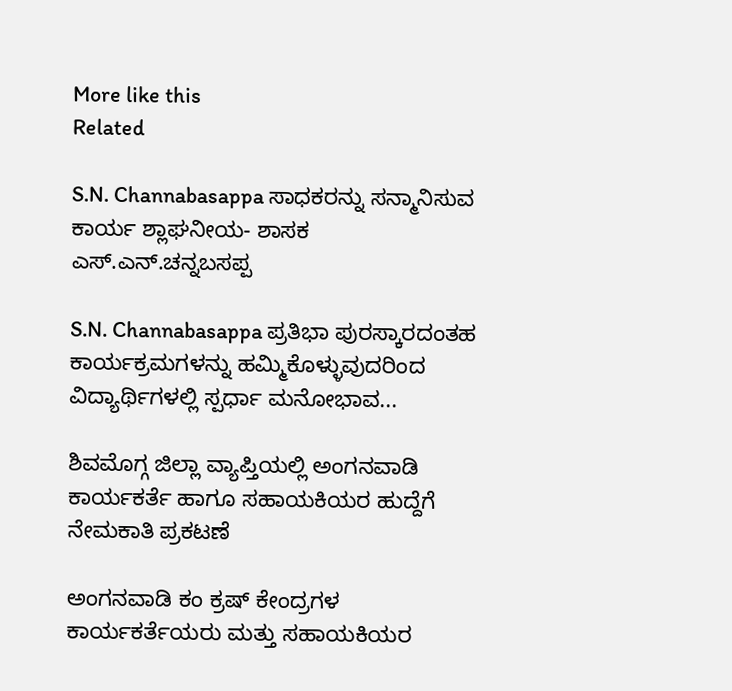More like this
Related

S.N. Channabasappa ಸಾಧಕರನ್ನು ಸನ್ಮಾನಿಸುವ ಕಾರ್ಯ ಶ್ಲಾಘನೀಯ- ಶಾಸಕ ಎಸ್.ಎನ್.ಚನ್ನಬಸಪ್ಪ

S.N. Channabasappa ಪ್ರತಿಭಾ ಪುರಸ್ಕಾರದಂತಹ ಕಾರ್ಯಕ್ರಮಗಳನ್ನು ಹಮ್ಮಿಕೊಳ್ಳುವುದರಿಂದ ವಿದ್ಯಾರ್ಥಿಗಳಲ್ಲಿ ಸ್ಪರ್ಧಾ ಮನೋಭಾವ...

ಶಿವಮೊಗ್ಗ ಜಿಲ್ಲಾ ವ್ಯಾಪ್ತಿಯಲ್ಲಿ ಅಂಗನವಾಡಿ ಕಾರ್ಯಕರ್ತೆ ಹಾಗೂ ಸಹಾಯಕಿಯರ ಹುದ್ದೆಗೆ ನೇಮಕಾತಿ ಪ್ರಕಟಣೆ

ಅಂಗನವಾಡಿ ಕಂ ಕ್ರಷ್ ಕೇಂದ್ರಗಳ ಕಾರ್ಯಕರ್ತೆಯರು ಮತ್ತು ಸಹಾಯಕಿಯರ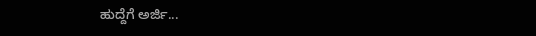ಹುದ್ದೆಗೆ ಅರ್ಜಿ...